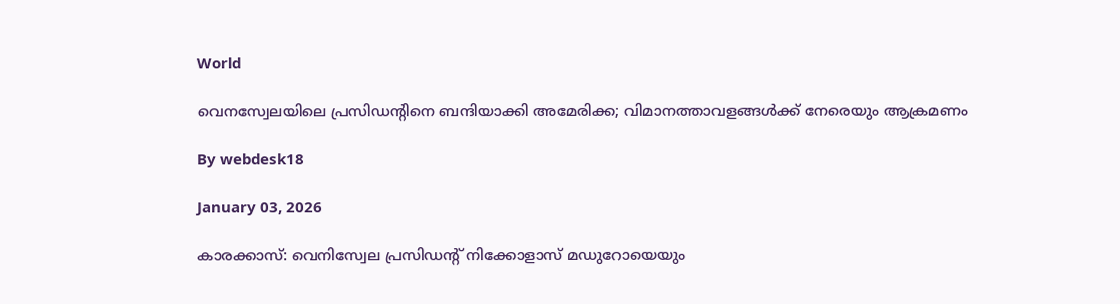World

വെനസ്വേലയിലെ പ്രസിഡന്റിനെ ബന്ദിയാക്കി അമേരിക്ക; വിമാനത്താവളങ്ങള്‍ക്ക് നേരെയും ആക്രമണം

By webdesk18

January 03, 2026

കാരക്കാസ്: വെനിസ്വേല പ്രസിഡന്റ് നിക്കോളാസ് മഡുറോയെയും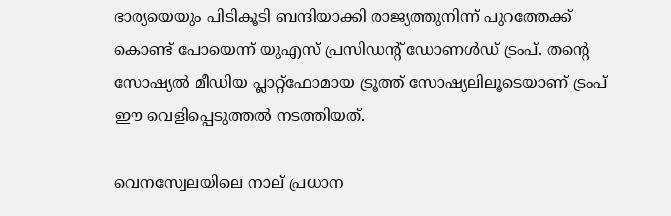ഭാര്യയെയും പിടികൂടി ബന്ദിയാക്കി രാജ്യത്തുനിന്ന് പുറത്തേക്ക് കൊണ്ട് പോയെന്ന് യുഎസ് പ്രസിഡന്റ് ഡോണള്‍ഡ് ട്രംപ്. തന്റെ സോഷ്യല്‍ മീഡിയ പ്ലാറ്റ്ഫോമായ ട്രൂത്ത് സോഷ്യലിലൂടെയാണ് ട്രംപ് ഈ വെളിപ്പെടുത്തല്‍ നടത്തിയത്.

വെനസ്വേലയിലെ നാല് പ്രധാന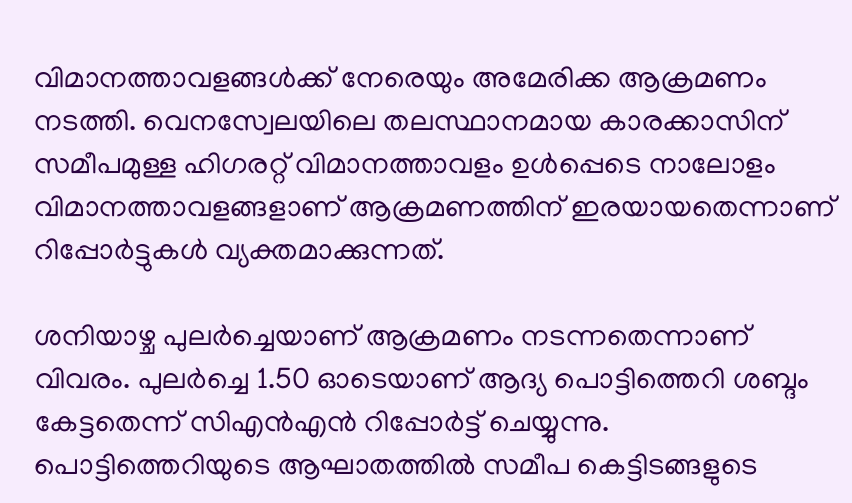വിമാനത്താവളങ്ങള്‍ക്ക് നേരെയും അമേരിക്ക ആക്രമണം നടത്തി. വെനസ്വേലയിലെ തലസ്ഥാനമായ കാരക്കാസിന് സമീപമുള്ള ഹിഗരറ്റ് വിമാനത്താവളം ഉള്‍പ്പെടെ നാലോളം വിമാനത്താവളങ്ങളാണ് ആക്രമണത്തിന് ഇരയായതെന്നാണ് റിപ്പോര്‍ട്ടുകള്‍ വ്യക്തമാക്കുന്നത്.

ശനിയാഴ്ച പുലര്‍ച്ചെയാണ് ആക്രമണം നടന്നതെന്നാണ് വിവരം. പുലര്‍ച്ചെ 1.50 ഓടെയാണ് ആദ്യ പൊട്ടിത്തെറി ശബ്ദം കേട്ടതെന്ന് സിഎന്‍എന്‍ റിപ്പോര്‍ട്ട് ചെയ്യുന്നു. പൊട്ടിത്തെറിയുടെ ആഘാതത്തില്‍ സമീപ കെട്ടിടങ്ങളുടെ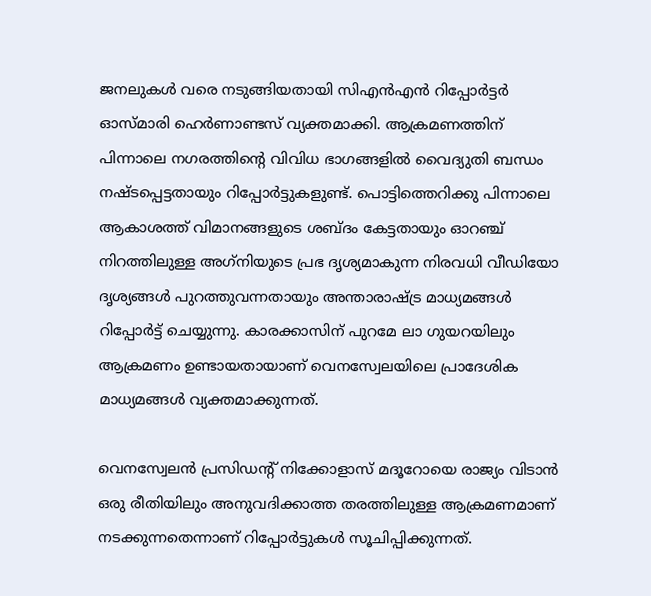ജനലുകള്‍ വരെ നടുങ്ങിയതായി സിഎന്‍എന്‍ റിപ്പോര്‍ട്ടര്‍ ഓസ്മാരി ഹെര്‍ണാണ്ടസ് വ്യക്തമാക്കി. ആക്രമണത്തിന് പിന്നാലെ നഗരത്തിന്റെ വിവിധ ഭാഗങ്ങളില്‍ വൈദ്യുതി ബന്ധം നഷ്ടപ്പെട്ടതായും റിപ്പോര്‍ട്ടുകളുണ്ട്. പൊട്ടിത്തെറിക്കു പിന്നാലെ ആകാശത്ത് വിമാനങ്ങളുടെ ശബ്ദം കേട്ടതായും ഓറഞ്ച് നിറത്തിലുള്ള അഗ്‌നിയുടെ പ്രഭ ദൃശ്യമാകുന്ന നിരവധി വീഡിയോ ദൃശ്യങ്ങള്‍ പുറത്തുവന്നതായും അന്താരാഷ്ട്ര മാധ്യമങ്ങള്‍ റിപ്പോര്‍ട്ട് ചെയ്യുന്നു. കാരക്കാസിന് പുറമേ ലാ ഗുയറയിലും ആക്രമണം ഉണ്ടായതായാണ് വെനസ്വേലയിലെ പ്രാദേശിക മാധ്യമങ്ങള്‍ വ്യക്തമാക്കുന്നത്.

വെനസ്വേലന്‍ പ്രസിഡന്റ് നിക്കോളാസ് മദൂറോയെ രാജ്യം വിടാന്‍ ഒരു രീതിയിലും അനുവദിക്കാത്ത തരത്തിലുള്ള ആക്രമണമാണ് നടക്കുന്നതെന്നാണ് റിപ്പോര്‍ട്ടുകള്‍ സൂചിപ്പിക്കുന്നത്.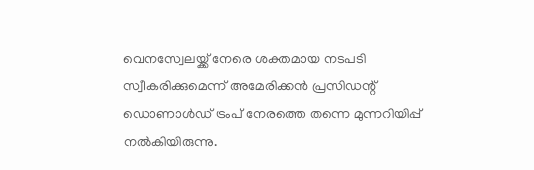വെനസ്വേലയ്ക്ക് നേരെ ശക്തമായ നടപടി സ്വീകരിക്കുമെന്ന് അമേരിക്കന്‍ പ്രസിഡന്റ് ഡൊണാള്‍ഡ് ട്രംപ് നേരത്തെ തന്നെ മുന്നറിയിപ്പ് നല്‍കിയിരുന്നു.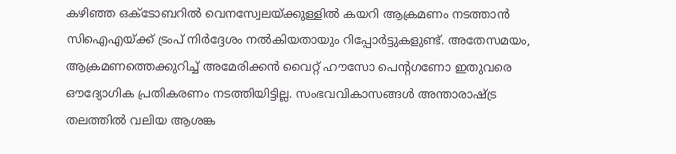കഴിഞ്ഞ ഒക്ടോബറില്‍ വെനസ്വേലയ്ക്കുള്ളില്‍ കയറി ആക്രമണം നടത്താന്‍ സിഐഎയ്ക്ക് ട്രംപ് നിര്‍ദ്ദേശം നല്‍കിയതായും റിപ്പോര്‍ട്ടുകളുണ്ട്. അതേസമയം, ആക്രമണത്തെക്കുറിച്ച് അമേരിക്കന്‍ വൈറ്റ് ഹൗസോ പെന്റഗണോ ഇതുവരെ ഔദ്യോഗിക പ്രതികരണം നടത്തിയിട്ടില്ല. സംഭവവികാസങ്ങള്‍ അന്താരാഷ്ട്ര തലത്തില്‍ വലിയ ആശങ്ക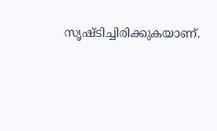സൃഷ്ടിച്ചിരിക്കുകയാണ്.